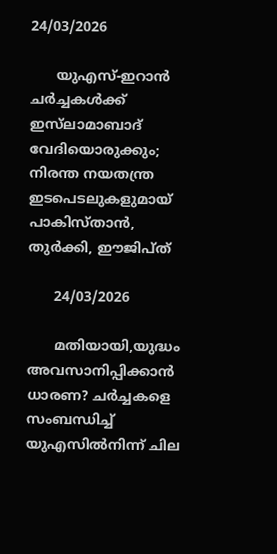24/03/2026

      യുഎസ്-ഇറാൻ ചർച്ചകൾക്ക് ഇസ്‍ലാമാബാദ് വേദിയൊരുക്കും; നിരന്ത നയതന്ത്ര ഇടപെടലുകളുമായ് പാകിസ്താൻ, തുർക്കി, ഈജിപ്ത്

      24/03/2026

      മതിയായി,യുദ്ധം അവസാനിപ്പിക്കാൻ ധാരണ? ചർച്ചകളെ സംബന്ധിച്ച് യുഎസിൽനിന്ന് ചില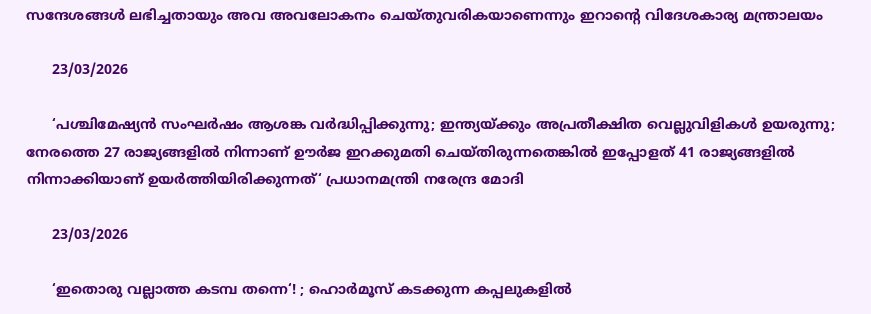സന്ദേശങ്ങൾ ലഭിച്ചതായും അവ അവലോകനം ചെയ്തുവരികയാണെന്നും ഇറാന്റെ വിദേശകാര്യ മന്ത്രാലയം

      23/03/2026

      ‘പശ്ചിമേഷ്യൻ സംഘർഷം ആശങ്ക വർദ്ധിപ്പിക്കുന്നു; ഇന്ത്യയ്ക്കും അപ്രതീക്ഷിത വെല്ലുവിളികൾ ഉയരുന്നു; നേരത്തെ 27 രാജ്യങ്ങളിൽ നിന്നാണ് ഊർജ ഇറക്കുമതി ചെയ്തിരുന്നതെങ്കിൽ ഇപ്പോളത് 41 രാജ്യങ്ങളിൽ നിന്നാക്കിയാണ് ഉയർത്തിയിരിക്കുന്നത്‘ പ്രധാനമന്ത്രി നരേന്ദ്ര മോദി

      23/03/2026

      ‘ഇതൊരു വല്ലാത്ത കടമ്പ തന്നെ‘! ; ഹൊർമൂസ് കടക്കുന്ന കപ്പലുകളിൽ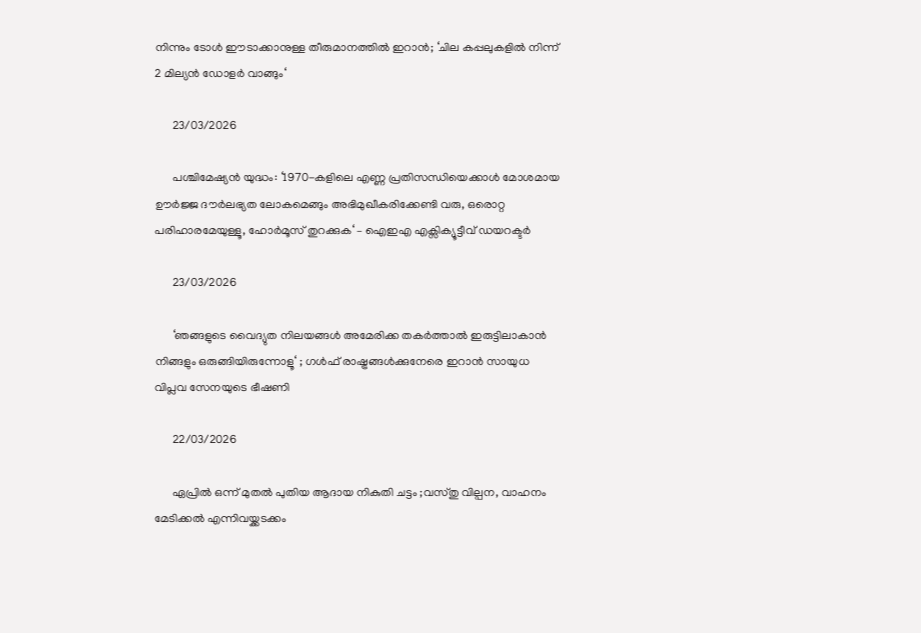നിന്നും ടോൾ ഈടാക്കാനുള്ള തീരുമാനത്തിൽ ഇറാൻ; ‘ചില കപ്പലുകളിൽ നിന്ന് 2 മില്യൻ ഡോളർ വാങ്ങും‘

      23/03/2026

      പശ്ചിമേഷ്യൻ യുദ്ധം: ‘1970-കളിലെ എണ്ണ പ്രതിസന്ധിയെക്കാൾ മോശമായ ഊർജ്ജ ദൗർലഭ്യത ലോകമെങ്ങും അഭിമുഖീകരിക്കേണ്ടി വരു, ഒരൊറ്റ പരിഹാരമേയുള്ളൂ, ഹോർമൂസ് തുറക്കുക‘ – ഐഇഎ എക്സിക്യൂട്ടീവ് ഡയറക്ടർ

      23/03/2026

      ‘ഞങ്ങളുടെ വൈദ്യുത നിലയങ്ങൾ അമേരിക്ക തകർത്താൽ ഇരുട്ടിലാകാൻ നിങ്ങളും ഒരുങ്ങിയിരുന്നോളൂ‘ ; ഗൾഫ് രാഷ്ട്രങ്ങൾക്കുനേരെ ഇറാൻ സായുധ വിപ്ലവ സേനയുടെ ഭീഷണി

      22/03/2026

      ഏപ്രിൽ ഒന്ന് മുതൽ പുതിയ ആദായ നികുതി ചട്ടം ;വസ്തു വില്പന, വാഹനം മേടിക്കൽ എന്നിവയ്ക്കടക്കം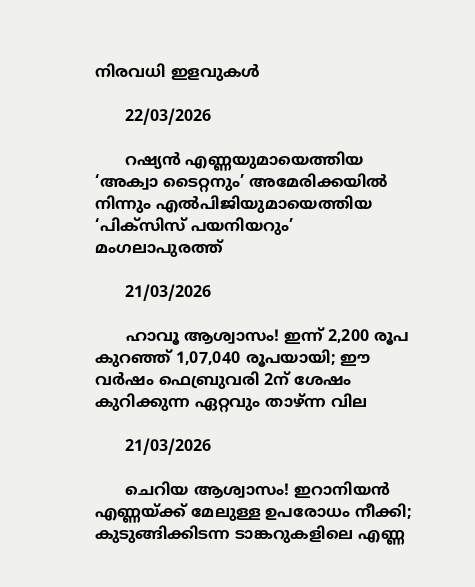നിരവധി ഇളവുകൾ

      22/03/2026

      റഷ്യൻ എണ്ണയുമായെത്തിയ ‘അക്വാ ടൈറ്റനും’ അമേരിക്കയിൽ നിന്നും എൽപിജിയുമായെത്തിയ ‘പിക്സിസ് പയനിയറും’ മംഗലാപുരത്ത്

      21/03/2026

      ഹാവൂ ആശ്വാസം! ഇന്ന് 2,200 രൂപ കുറഞ്ഞ് 1,07,040 രൂപയായി; ഈ വർഷം ഫെബ്രുവരി 2ന് ശേഷം കുറിക്കുന്ന ഏറ്റവും താഴ്ന്ന വില

      21/03/2026

      ചെറിയ ആശ്വാസം! ഇറാനിയൻ എണ്ണയ്ക്ക് മേലുള്ള ഉപരോധം നീക്കി; കുടുങ്ങിക്കിടന്ന ടാങ്കറുകളിലെ എണ്ണ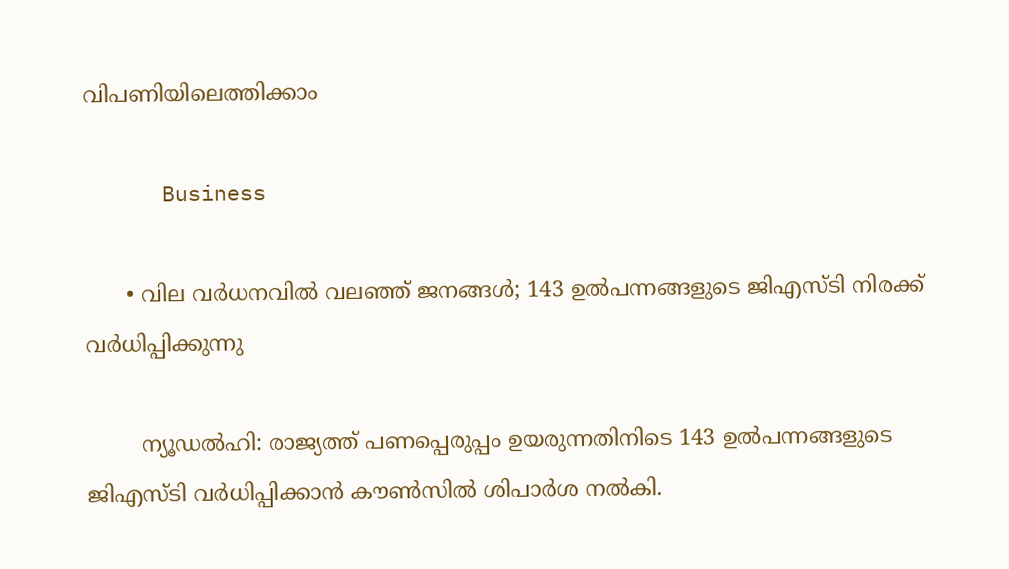വിപണിയിലെത്തിക്കാം

      Business

      • വില വര്‍ധനവില്‍ വലഞ്ഞ് ജനങ്ങള്‍; 143 ഉല്‍പന്നങ്ങളുടെ ജിഎസ്ടി നിരക്ക് വര്‍ധിപ്പിക്കുന്നു

        ന്യൂഡല്‍ഹി: രാജ്യത്ത് പണപ്പെരുപ്പം ഉയരുന്നതിനിടെ 143 ഉല്‍പന്നങ്ങളുടെ ജിഎസ്ടി വര്‍ധിപ്പിക്കാന്‍ കൗണ്‍സില്‍ ശിപാര്‍ശ നല്‍കി.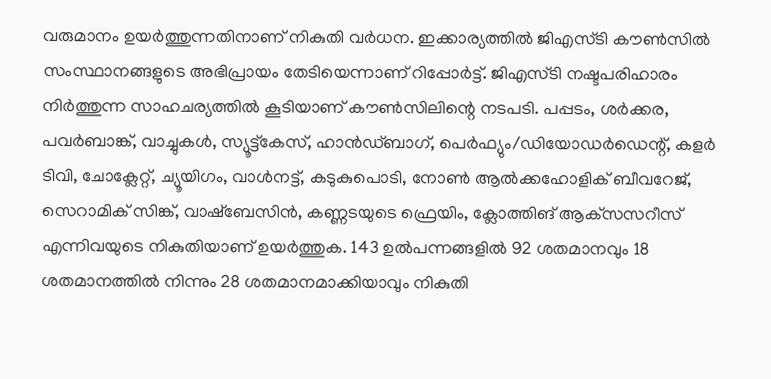വരുമാനം ഉയര്‍ത്തുന്നതിനാണ് നികുതി വര്‍ധന. ഇക്കാര്യത്തില്‍ ജിഎസ്ടി കൗണ്‍സില്‍ സംസ്ഥാനങ്ങളുടെ അഭിപ്രായം തേടിയെന്നാണ് റിപ്പോര്‍ട്ട്. ജിഎസ്ടി നഷ്ടപരിഹാരം നിര്‍ത്തുന്ന സാഹചര്യത്തില്‍ കൂടിയാണ് കൗണ്‍സിലിന്റെ നടപടി. പപ്പടം, ശര്‍ക്കര, പവര്‍ബാങ്ക്, വാച്ചുകള്‍, സ്യൂട്ട്‌കേസ്, ഹാന്‍ഡ്ബാഗ്, പെര്‍ഫ്യും/ഡിയോഡര്‍ഡെന്റ്, കളര്‍ ടിവി, ചോക്ലേറ്റ്, ച്യൂയിഗം, വാള്‍നട്ട്, കടുകുപൊടി, നോണ്‍ ആല്‍ക്കഹോളിക് ബീവറേജ്, സെറാമിക് സിങ്ക്, വാഷ്‌ബേസിന്‍, കണ്ണടയുടെ ഫ്രെയിം, ക്ലോത്തിങ് ആക്‌സസറീസ് എന്നിവയുടെ നികുതിയാണ് ഉയര്‍ത്തുക. 143 ഉല്‍പന്നങ്ങളില്‍ 92 ശതമാനവും 18 ശതമാനത്തില്‍ നിന്നും 28 ശതമാനമാക്കിയാവും നികുതി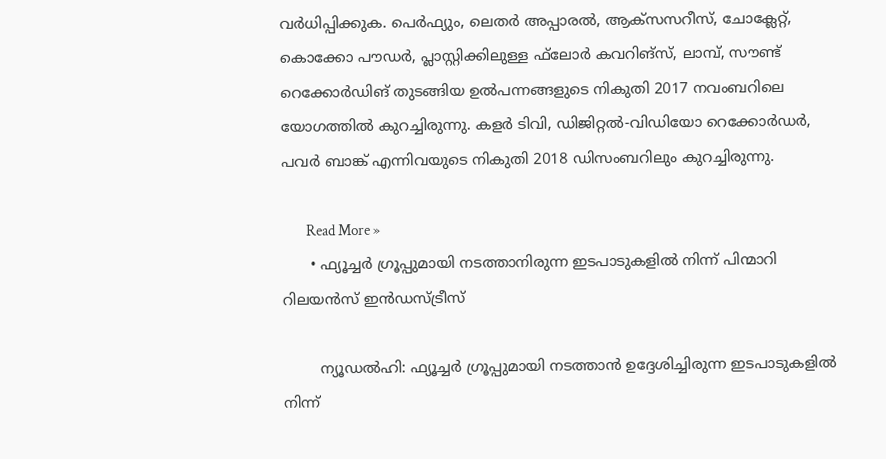വര്‍ധിപ്പിക്കുക. പെര്‍ഫ്യും, ലെതര്‍ അപ്പാരല്‍, ആക്‌സസറീസ്, ചോക്ലേറ്റ്, കൊക്കോ പൗഡര്‍, പ്ലാസ്റ്റിക്കിലുള്ള ഫ്‌ലോര്‍ കവറിങ്‌സ്, ലാമ്പ്, സൗണ്ട് റെക്കോര്‍ഡിങ് തുടങ്ങിയ ഉല്‍പന്നങ്ങളുടെ നികുതി 2017 നവംബറിലെ യോഗത്തില്‍ കുറച്ചിരുന്നു. കളര്‍ ടിവി, ഡിജിറ്റല്‍-വിഡിയോ റെക്കോര്‍ഡര്‍, പവര്‍ ബാങ്ക് എന്നിവയുടെ നികുതി 2018 ഡിസംബറിലും കുറച്ചിരുന്നു.

        Read More »
      • ഫ്യൂച്ചര്‍ ഗ്രൂപ്പുമായി നടത്താനിരുന്ന ഇടപാടുകളില്‍ നിന്ന് പിന്മാറി റിലയന്‍സ് ഇന്‍ഡസ്ട്രീസ്

        ന്യൂഡല്‍ഹി: ഫ്യൂച്ചര്‍ ഗ്രൂപ്പുമായി നടത്താന്‍ ഉദ്ദേശിച്ചിരുന്ന ഇടപാടുകളില്‍ നിന്ന്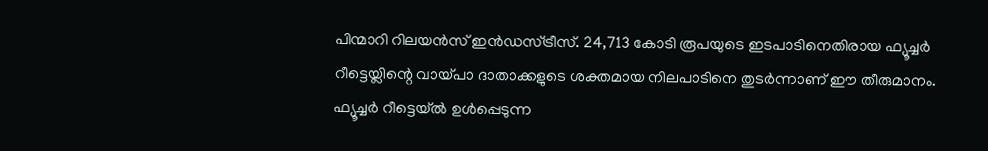പിന്മാറി റിലയന്‍സ് ഇന്‍ഡസ്ട്രീസ്. 24,713 കോടി രൂപയുടെ ഇടപാടിനെതിരായ ഫ്യൂച്ചര്‍ റീട്ടെയ്ലിന്റെ വായ്പാ ദാതാക്കളുടെ ശക്തമായ നിലപാടിനെ തുടര്‍ന്നാണ് ഈ തീരുമാനം. ഫ്യൂച്ചര്‍ റീട്ടെയ്ല്‍ ഉള്‍പ്പെടുന്ന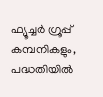ഫ്യൂച്ചര്‍ ഗ്രൂപ്പ് കമ്പനികളും, പദ്ധതിയില്‍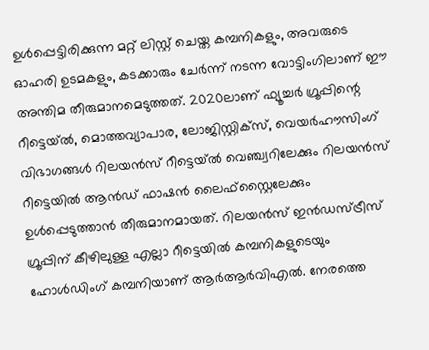ഉള്‍പ്പെട്ടിരിക്കുന്ന മറ്റ് ലിസ്റ്റ് ചെയ്ത കമ്പനികളും, അവരുടെ ഓഹരി ഉടമകളും, കടക്കാരും ചേര്‍ന്ന് നടന്ന വോട്ടിംഗിലാണ് ഈ അന്തിമ തീരുമാനമെടുത്തത്. 2020ലാണ് ഫ്യൂച്ചര്‍ ഗ്രൂപ്പിന്റെ റീട്ടെയ്ല്‍, മൊത്തവ്യാപാര, ലോജിസ്റ്റിക്സ്, വെയര്‍ഹൗസിംഗ് വിഭാഗങ്ങള്‍ റിലയന്‍സ് റീട്ടെയ്ല്‍ വെഞ്ച്വറിലേക്കും റിലയന്‍സ് റീട്ടെയില്‍ ആന്‍ഡ് ഫാഷന്‍ ലൈഫ്‌സ്റ്റൈലേക്കും ഉള്‍പ്പെടുത്താന്‍ തീരുമാനമായത്. റിലയന്‍സ് ഇന്‍ഡസ്ട്രീസ് ഗ്രൂപ്പിന് കീഴിലുള്ള എല്ലാ റീട്ടെയില്‍ കമ്പനികളുടെയും ഹോള്‍ഡിംഗ് കമ്പനിയാണ് ആര്‍ആര്‍വിഎല്‍. നേരത്തെ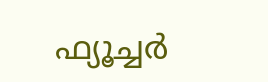ഫ്യൂച്ചര്‍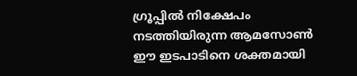ഗ്രൂപ്പില്‍ നിക്ഷേപം നടത്തിയിരുന്ന ആമസോണ്‍ ഈ ഇടപാടിനെ ശക്തമായി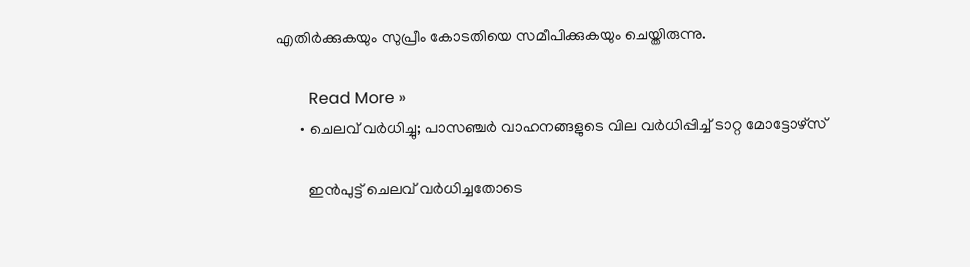എതിര്‍ക്കുകയും സുപ്രീം കോടതിയെ സമീപിക്കുകയും ചെയ്തിരുന്നു.

        Read More »
      • ചെലവ് വര്‍ധിച്ചു; പാസഞ്ചര്‍ വാഹനങ്ങളുടെ വില വര്‍ധിപ്പിച്ച് ടാറ്റ മോട്ടോഴ്സ്

        ഇന്‍പുട്ട് ചെലവ് വര്‍ധിച്ചതോടെ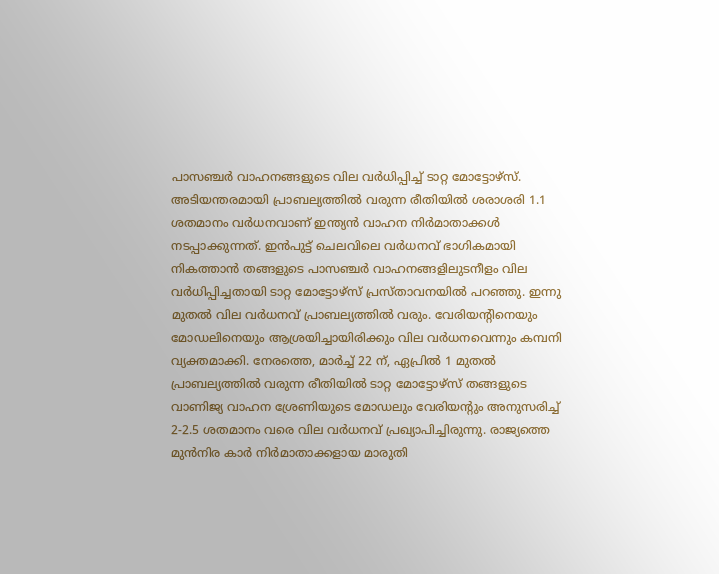പാസഞ്ചര്‍ വാഹനങ്ങളുടെ വില വര്‍ധിപ്പിച്ച് ടാറ്റ മോട്ടോഴ്സ്. അടിയന്തരമായി പ്രാബല്യത്തില്‍ വരുന്ന രീതിയില്‍ ശരാശരി 1.1 ശതമാനം വര്‍ധനവാണ് ഇന്ത്യന്‍ വാഹന നിര്‍മാതാക്കള്‍ നടപ്പാക്കുന്നത്. ഇന്‍പുട്ട് ചെലവിലെ വര്‍ധനവ് ഭാഗികമായി നികത്താന്‍ തങ്ങളുടെ പാസഞ്ചര്‍ വാഹനങ്ങളിലുടനീളം വില വര്‍ധിപ്പിച്ചതായി ടാറ്റ മോട്ടോഴ്‌സ് പ്രസ്താവനയില്‍ പറഞ്ഞു. ഇന്നു മുതല്‍ വില വര്‍ധനവ് പ്രാബല്യത്തില്‍ വരും. വേരിയന്റിനെയും മോഡലിനെയും ആശ്രയിച്ചായിരിക്കും വില വര്‍ധനവെന്നും കമ്പനി വ്യക്തമാക്കി. നേരത്തെ, മാര്‍ച്ച് 22 ന്, ഏപ്രില്‍ 1 മുതല്‍ പ്രാബല്യത്തില്‍ വരുന്ന രീതിയില്‍ ടാറ്റ മോട്ടോഴ്‌സ് തങ്ങളുടെ വാണിജ്യ വാഹന ശ്രേണിയുടെ മോഡലും വേരിയന്റും അനുസരിച്ച് 2-2.5 ശതമാനം വരെ വില വര്‍ധനവ് പ്രഖ്യാപിച്ചിരുന്നു. രാജ്യത്തെ മുന്‍നിര കാര്‍ നിര്‍മാതാക്കളായ മാരുതി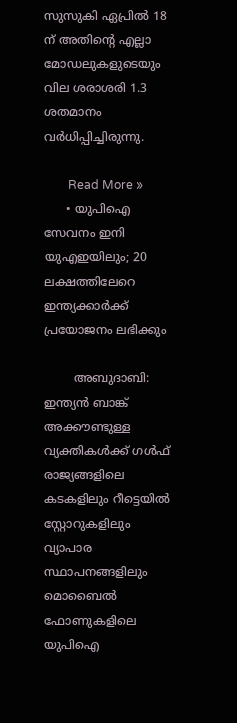സുസുകി ഏപ്രില്‍ 18 ന് അതിന്റെ എല്ലാ മോഡലുകളുടെയും വില ശരാശരി 1.3 ശതമാനം വര്‍ധിപ്പിച്ചിരുന്നു.

        Read More »
      • യുപിഐ സേവനം ഇനി യുഎഇയിലും; 20 ലക്ഷത്തിലേറെ ഇന്ത്യക്കാര്‍ക്ക് പ്രയോജനം ലഭിക്കും

        അബുദാബി: ഇന്ത്യന്‍ ബാങ്ക് അക്കൗണ്ടുള്ള വ്യക്തികള്‍ക്ക് ഗള്‍ഫ് രാജ്യങ്ങളിലെ കടകളിലും റീട്ടെയില്‍ സ്റ്റോറുകളിലും വ്യാപാര സ്ഥാപനങ്ങളിലും മൊബൈല്‍ ഫോണുകളിലെ യുപിഐ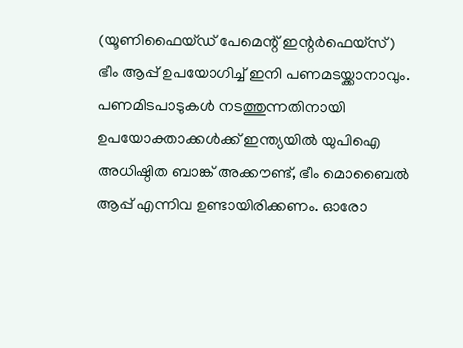(യൂണിഫൈയ്ഡ് പേമെന്റ് ഇന്റര്‍ഫെയ്സ്) ഭീം ആപ്പ് ഉപയോഗിച്ച് ഇനി പണമടയ്ക്കാനാവും. പണമിടപാടുകള്‍ നടത്തുന്നതിനായി ഉപയോക്താക്കള്‍ക്ക് ഇന്ത്യയില്‍ യുപിഐ അധിഷ്ഠിത ബാങ്ക് അക്കൗണ്ട്, ഭീം മൊബൈല്‍ ആപ്പ് എന്നിവ ഉണ്ടായിരിക്കണം. ഓരോ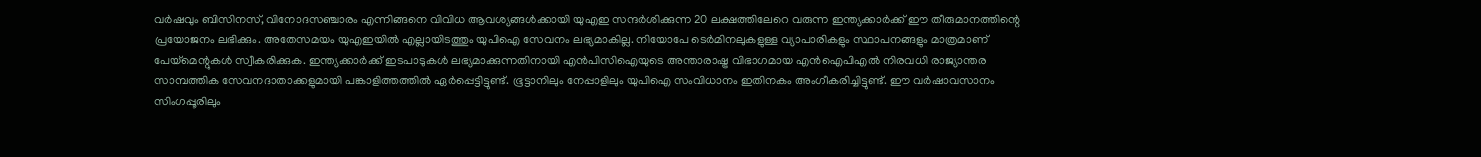വര്‍ഷവും ബിസിനസ്, വിനോദസഞ്ചാരം എന്നിങ്ങനെ വിവിധ ആവശ്യങ്ങള്‍ക്കായി യുഎഇ സന്ദര്‍ശിക്കുന്ന 20 ലക്ഷത്തിലേറെ വരുന്ന ഇന്ത്യക്കാര്‍ക്ക് ഈ തീരുമാനത്തിന്റെ പ്രയോജനം ലഭിക്കും. അതേസമയം യുഎഇയില്‍ എല്ലായിടത്തും യുപിഐ സേവനം ലഭ്യമാകില്ല. നിയോപേ ടെര്‍മിനലുകളുള്ള വ്യാപാരികളും സ്ഥാപനങ്ങളും മാത്രമാണ് പേയ്മെന്റുകള്‍ സ്വീകരിക്കുക. ഇന്ത്യക്കാര്‍ക്ക് ഇടപാടുകള്‍ ലഭ്യമാക്കുന്നതിനായി എന്‍പിസിഐയുടെ അന്താരാഷ്ട്ര വിഭാഗമായ എന്‍ഐപിഎല്‍ നിരവധി രാജ്യാന്തര സാമ്പത്തിക സേവനദാതാക്കളുമായി പങ്കാളിത്തത്തില്‍ ഏര്‍പ്പെട്ടിട്ടുണ്ട്. ഭൂട്ടാനിലും നേപ്പാളിലും യുപിഐ സംവിധാനം ഇതിനകം അംഗീകരിച്ചിട്ടുണ്ട്. ഈ വര്‍ഷാവസാനം സിംഗപ്പൂരിലും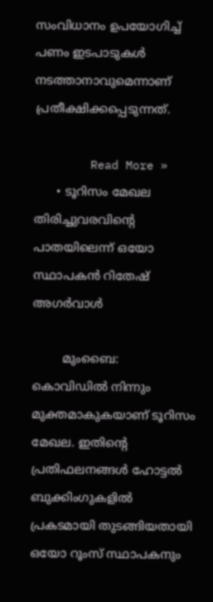സംവിധാനം ഉപയോഗിച്ച് പണം ഇടപാടുകള്‍ നടത്താനാവുമെന്നാണ് പ്രതീക്ഷിക്കപ്പെടുന്നത്.

        Read More »
      • ടൂറിസം മേഖല തിരിച്ചുവരവിന്റെ പാതയിലെന്ന് ഒയോ സ്ഥാപകന്‍ റിതേഷ് അഗര്‍വാള്‍

        മുംബൈ: കൊവിഡില്‍ നിന്നും മുക്തമാകുകയാണ് ടൂറിസം മേഖല. ഇതിന്റെ പ്രതിഫലനങ്ങള്‍ ഹോട്ടല്‍ ബുക്കിംഗുകളില്‍ പ്രകടമായി തുടങ്ങിയതായി ഒയോ റൂംസ് സ്ഥാപകനും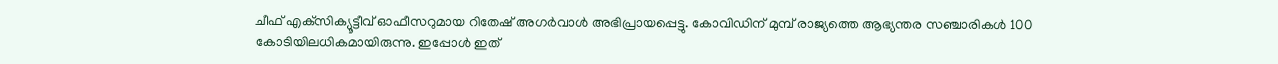ചീഫ് എക്‌സിക്യൂട്ടീവ് ഓഫീസറുമായ റിതേഷ് അഗര്‍വാള്‍ അഭിപ്രായപ്പെട്ടു. കോവിഡിന് മുമ്പ് രാജ്യത്തെ ആഭ്യന്തര സഞ്ചാരികള്‍ 100 കോടിയിലധികമായിരുന്നു. ഇപ്പോള്‍ ഇത്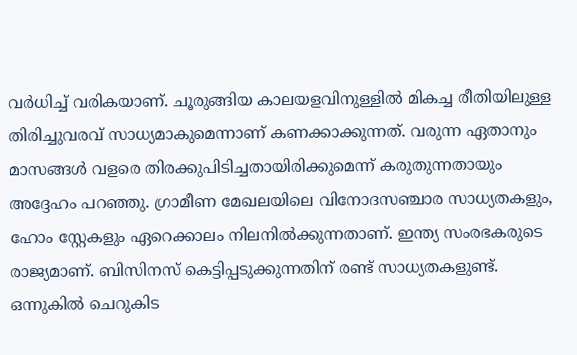വര്‍ധിച്ച് വരികയാണ്. ചൂരുങ്ങിയ കാലയളവിനുള്ളില്‍ മികച്ച രീതിയിലുള്ള തിരിച്ചുവരവ് സാധ്യമാകുമെന്നാണ് കണക്കാക്കുന്നത്. വരുന്ന ഏതാനും മാസങ്ങള്‍ വളരെ തിരക്കുപിടിച്ചതായിരിക്കുമെന്ന് കരുതുന്നതായും അദ്ദേഹം പറഞ്ഞു. ഗ്രാമീണ മേഖലയിലെ വിനോദസഞ്ചാര സാധ്യതകളും, ഹോം സ്റ്റേകളും ഏറെക്കാലം നിലനില്‍ക്കുന്നതാണ്. ഇന്ത്യ സംരഭകരുടെ രാജ്യമാണ്. ബിസിനസ് കെട്ടിപ്പടുക്കുന്നതിന് രണ്ട് സാധ്യതകളുണ്ട്. ഒന്നുകില്‍ ചെറുകിട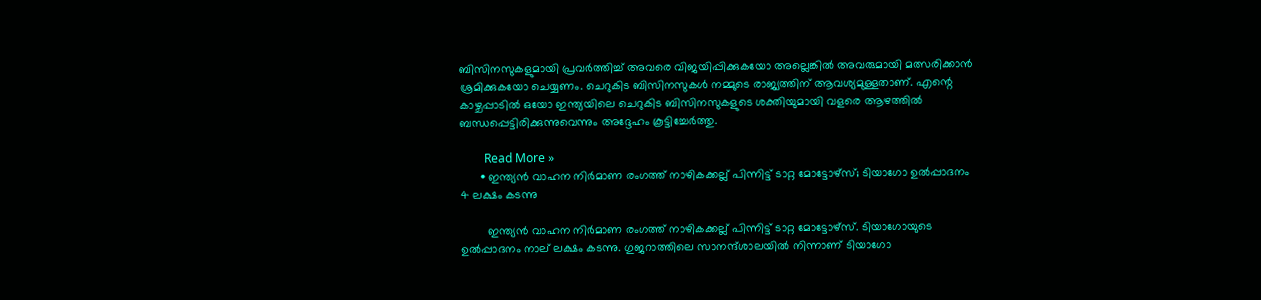ബിസിനസുകളുമായി പ്രവര്‍ത്തിച്ച് അവരെ വിജയിപ്പിക്കുകയോ അല്ലെങ്കില്‍ അവരുമായി മത്സരിക്കാന്‍ ശ്രമിക്കുകയോ ചെയ്യണം. ചെറുകിട ബിസിനസുകള്‍ നമ്മുടെ രാജ്യത്തിന് ആവശ്യമുള്ളതാണ്. എന്റെ കാഴ്ചപ്പാടില്‍ ഒയോ ഇന്ത്യയിലെ ചെറുകിട ബിസിനസുകളുടെ ശക്തിയുമായി വളരെ ആഴത്തില്‍ ബന്ധപ്പെട്ടിരിക്കുന്നുവെന്നും അദ്ദേഹം കൂട്ടിച്ചേര്‍ത്തു.

        Read More »
      • ഇന്ത്യന്‍ വാഹന നിര്‍മാണ രംഗത്ത് നാഴികക്കല്ല് പിന്നിട്ട് ടാറ്റ മോട്ടോഴ്സ്; ടിയാഗോ ഉല്‍പ്പാദനം 4 ലക്ഷം കടന്നു

        ഇന്ത്യന്‍ വാഹന നിര്‍മാണ രംഗത്ത് നാഴികക്കല്ല് പിന്നിട്ട് ടാറ്റ മോട്ടോഴ്സ്. ടിയാഗോയുടെ ഉല്‍പ്പാദനം നാല് ലക്ഷം കടന്നു. ഗുജറാത്തിലെ സാനന്ദ്ശാലയില്‍ നിന്നാണ് ടിയാഗോ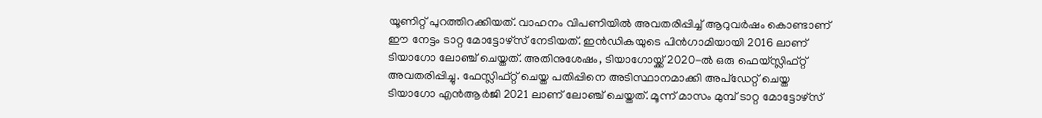യൂണിറ്റ് പുറത്തിറക്കിയത്. വാഹനം വിപണിയില്‍ അവതരിപ്പിച്ച് ആറുവര്‍ഷം കൊണ്ടാണ് ഈ നേട്ടം ടാറ്റ മോട്ടോഴ്സ് നേടിയത്. ഇന്‍ഡികയുടെ പിന്‍ഗാമിയായി 2016 ലാണ് ടിയാഗോ ലോഞ്ച് ചെയ്തത്. അതിനുശേഷം, ടിയാഗോയ്ക്ക് 2020-ല്‍ ഒരു ഫെയ്സ്ലിഫ്റ്റ് അവതരിപ്പിച്ചു. ഫേസ്ലിഫ്റ്റ് ചെയ്ത പതിപ്പിനെ അടിസ്ഥാനമാക്കി അപ്‌ഡേറ്റ് ചെയ്ത ടിയാഗോ എന്‍ആര്‍ജി 2021 ലാണ് ലോഞ്ച് ചെയ്തത്. മൂന്ന് മാസം മുമ്പ് ടാറ്റ മോട്ടോഴ്‌സ്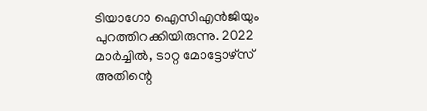ടിയാഗോ ഐസിഎന്‍ജിയും പുറത്തിറക്കിയിരുന്നു. 2022 മാര്‍ച്ചില്‍, ടാറ്റ മോട്ടോഴ്‌സ് അതിന്റെ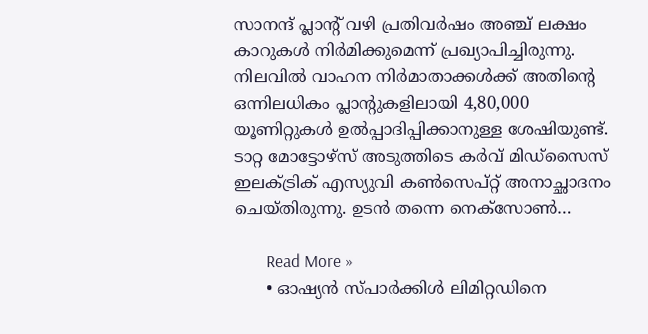സാനന്ദ് പ്ലാന്റ് വഴി പ്രതിവര്‍ഷം അഞ്ച് ലക്ഷം കാറുകള്‍ നിര്‍മിക്കുമെന്ന് പ്രഖ്യാപിച്ചിരുന്നു. നിലവില്‍ വാഹന നിര്‍മാതാക്കള്‍ക്ക് അതിന്റെ ഒന്നിലധികം പ്ലാന്റുകളിലായി 4,80,000 യൂണിറ്റുകള്‍ ഉല്‍പ്പാദിപ്പിക്കാനുള്ള ശേഷിയുണ്ട്. ടാറ്റ മോട്ടോഴ്‌സ് അടുത്തിടെ കര്‍വ് മിഡ്‌സൈസ് ഇലക്ട്രിക് എസ്യുവി കണ്‍സെപ്റ്റ് അനാച്ഛാദനം ചെയ്തിരുന്നു. ഉടന്‍ തന്നെ നെക്സോണ്‍…

        Read More »
      • ഓഷ്യന്‍ സ്പാര്‍ക്കിള്‍ ലിമിറ്റഡിനെ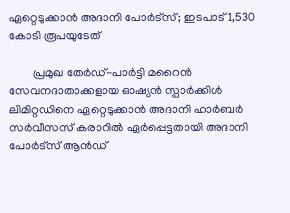ഏറ്റെടുക്കാന്‍ അദാനി പോര്‍ട്സ്; ഇടപാട് 1,530 കോടി രൂപയുടേത്

        പ്രമുഖ തേര്‍ഡ്-പാര്‍ട്ടി മറൈന്‍ സേവനദാതാക്കളായ ഓഷ്യന്‍ സ്പാര്‍ക്കിള്‍ ലിമിറ്റഡിനെ ഏറ്റെടുക്കാന്‍ അദാനി ഹാര്‍ബര്‍ സര്‍വീസസ് കരാറില്‍ ഏര്‍പ്പെട്ടതായി അദാനി പോര്‍ട്സ് ആന്‍ഡ്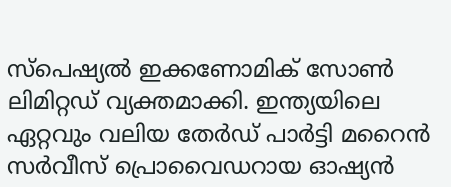സ്‌പെഷ്യല്‍ ഇക്കണോമിക് സോണ്‍ ലിമിറ്റഡ് വ്യക്തമാക്കി. ഇന്ത്യയിലെ ഏറ്റവും വലിയ തേര്‍ഡ് പാര്‍ട്ടി മറൈന്‍ സര്‍വീസ് പ്രൊവൈഡറായ ഓഷ്യന്‍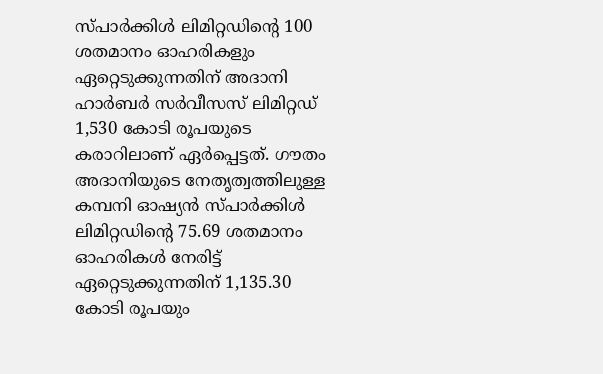സ്പാര്‍ക്കിള്‍ ലിമിറ്റഡിന്റെ 100 ശതമാനം ഓഹരികളും ഏറ്റെടുക്കുന്നതിന് അദാനി ഹാര്‍ബര്‍ സര്‍വീസസ് ലിമിറ്റഡ് 1,530 കോടി രൂപയുടെ കരാറിലാണ് ഏര്‍പ്പെട്ടത്. ഗൗതം അദാനിയുടെ നേതൃത്വത്തിലുള്ള കമ്പനി ഓഷ്യന്‍ സ്പാര്‍ക്കിള്‍ ലിമിറ്റഡിന്റെ 75.69 ശതമാനം ഓഹരികള്‍ നേരിട്ട് ഏറ്റെടുക്കുന്നതിന് 1,135.30 കോടി രൂപയും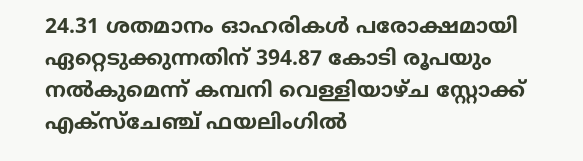24.31 ശതമാനം ഓഹരികള്‍ പരോക്ഷമായി ഏറ്റെടുക്കുന്നതിന് 394.87 കോടി രൂപയും നല്‍കുമെന്ന് കമ്പനി വെള്ളിയാഴ്ച സ്റ്റോക്ക് എക്‌സ്‌ചേഞ്ച് ഫയലിംഗില്‍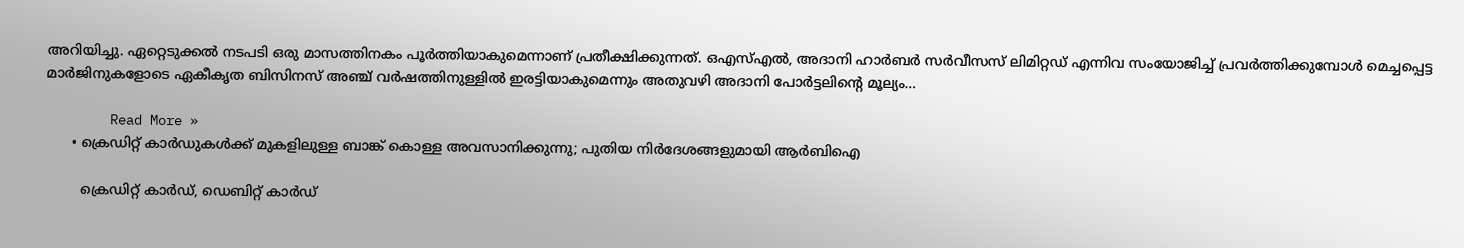അറിയിച്ചു. ഏറ്റെടുക്കല്‍ നടപടി ഒരു മാസത്തിനകം പൂര്‍ത്തിയാകുമെന്നാണ് പ്രതീക്ഷിക്കുന്നത്. ഒഎസ്എല്‍, അദാനി ഹാര്‍ബര്‍ സര്‍വീസസ് ലിമിറ്റഡ് എന്നിവ സംയോജിച്ച് പ്രവര്‍ത്തിക്കുമ്പോള്‍ മെച്ചപ്പെട്ട മാര്‍ജിനുകളോടെ ഏകീകൃത ബിസിനസ് അഞ്ച് വര്‍ഷത്തിനുള്ളില്‍ ഇരട്ടിയാകുമെന്നും അതുവഴി അദാനി പോര്‍ട്ടലിന്റെ മൂല്യം…

        Read More »
      • ക്രെഡിറ്റ് കാര്‍ഡുകള്‍ക്ക് മുകളിലുള്ള ബാങ്ക് കൊള്ള അവസാനിക്കുന്നു; പുതിയ നിര്‍ദേശങ്ങളുമായി ആര്‍ബിഐ

        ക്രെഡിറ്റ് കാര്‍ഡ്, ഡെബിറ്റ് കാര്‍ഡ്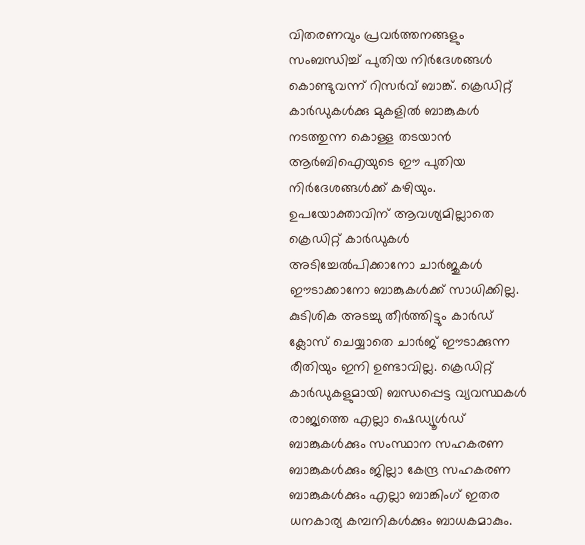വിതരണവും പ്രവര്‍ത്തനങ്ങളും സംബന്ധിച്ച് പുതിയ നിര്‍ദേശങ്ങള്‍ കൊണ്ടുവന്ന് റിസര്‍വ് ബാങ്ക്. ക്രെഡിറ്റ് കാര്‍ഡുകള്‍ക്കു മുകളില്‍ ബാങ്കുകള്‍ നടത്തുന്ന കൊള്ള തടയാന്‍ ആര്‍ബിഐയുടെ ഈ പുതിയ നിര്‍ദേശങ്ങള്‍ക്ക് കഴിയും. ഉപയോക്താവിന് ആവശ്യമില്ലാതെ ക്രെഡിറ്റ് കാര്‍ഡുകള്‍ അടിച്ചേല്‍പിക്കാനോ ചാര്‍ജുകള്‍ ഈടാക്കാനോ ബാങ്കുകള്‍ക്ക് സാധിക്കില്ല. കുടിശിക അടച്ചു തീര്‍ത്തിട്ടും കാര്‍ഡ് ക്ലോസ് ചെയ്യാതെ ചാര്‍ജ് ഈടാക്കുന്ന രീതിയും ഇനി ഉണ്ടാവില്ല. ക്രെഡിറ്റ് കാര്‍ഡുകളുമായി ബന്ധപ്പെട്ട വ്യവസ്ഥകള്‍ രാജ്യത്തെ എല്ലാ ഷെഡ്യൂള്‍ഡ് ബാങ്കുകള്‍ക്കും സംസ്ഥാന സഹകരണ ബാങ്കുകള്‍ക്കും ജില്ലാ കേന്ദ്ര സഹകരണ ബാങ്കുകള്‍ക്കും എല്ലാ ബാങ്കിംഗ് ഇതര ധനകാര്യ കമ്പനികള്‍ക്കും ബാധകമാകും.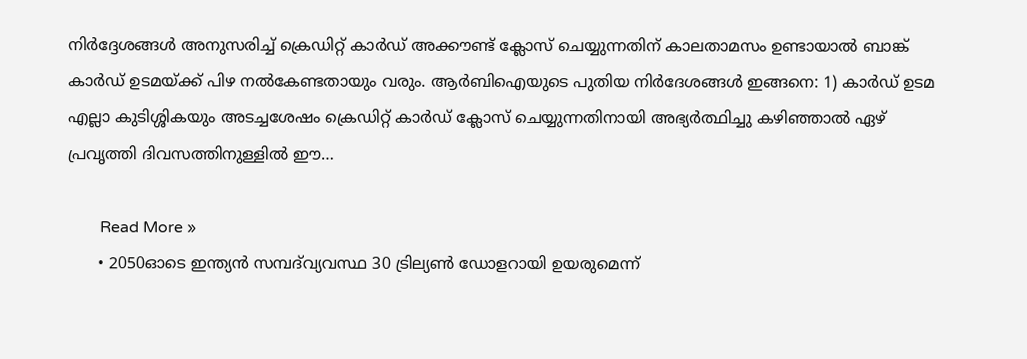നിര്‍ദ്ദേശങ്ങള്‍ അനുസരിച്ച് ക്രെഡിറ്റ് കാര്‍ഡ് അക്കൗണ്ട് ക്ലോസ് ചെയ്യുന്നതിന് കാലതാമസം ഉണ്ടായാല്‍ ബാങ്ക് കാര്‍ഡ് ഉടമയ്ക്ക് പിഴ നല്‍കേണ്ടതായും വരും. ആര്‍ബിഐയുടെ പുതിയ നിര്‍ദേശങ്ങള്‍ ഇങ്ങനെ: 1) കാര്‍ഡ് ഉടമ എല്ലാ കുടിശ്ശികയും അടച്ചശേഷം ക്രെഡിറ്റ് കാര്‍ഡ് ക്ലോസ് ചെയ്യുന്നതിനായി അഭ്യര്‍ത്ഥിച്ചു കഴിഞ്ഞാല്‍ ഏഴ് പ്രവൃത്തി ദിവസത്തിനുള്ളില്‍ ഈ…

        Read More »
      • 2050ഓടെ ഇന്ത്യന്‍ സമ്പദ്‌വ്യവസ്ഥ 30 ട്രില്യണ്‍ ഡോളറായി ഉയരുമെന്ന്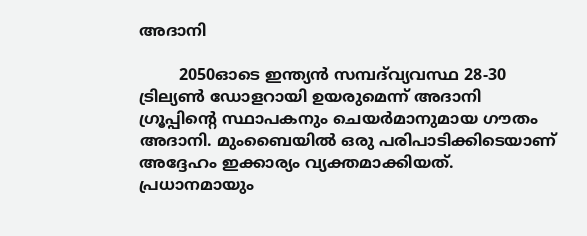അദാനി

        2050ഓടെ ഇന്ത്യന്‍ സമ്പദ്‌വ്യവസ്ഥ 28-30 ട്രില്യണ്‍ ഡോളറായി ഉയരുമെന്ന് അദാനി ഗ്രൂപ്പിന്റെ സ്ഥാപകനും ചെയര്‍മാനുമായ ഗൗതം അദാനി. മുംബൈയില്‍ ഒരു പരിപാടിക്കിടെയാണ് അദ്ദേഹം ഇക്കാര്യം വ്യക്തമാക്കിയത്. പ്രധാനമായും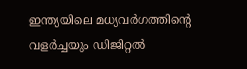ഇന്ത്യയിലെ മധ്യവര്‍ഗത്തിന്റെ വളര്‍ച്ചയും ഡിജിറ്റല്‍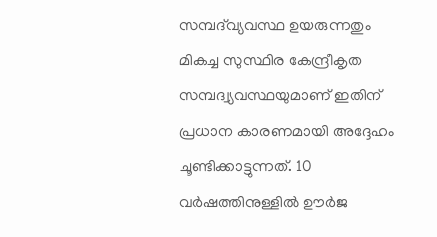സമ്പദ്‌വ്യവസ്ഥ ഉയരുന്നതും മികച്ച സുസ്ഥിര കേന്ദ്രീകൃത സമ്പദ്വ്യവസ്ഥയുമാണ് ഇതിന് പ്രധാന കാരണമായി അദ്ദേഹം ചൂണ്ടിക്കാട്ടുന്നത്. 10 വര്‍ഷത്തിനുള്ളില്‍ ഊര്‍ജ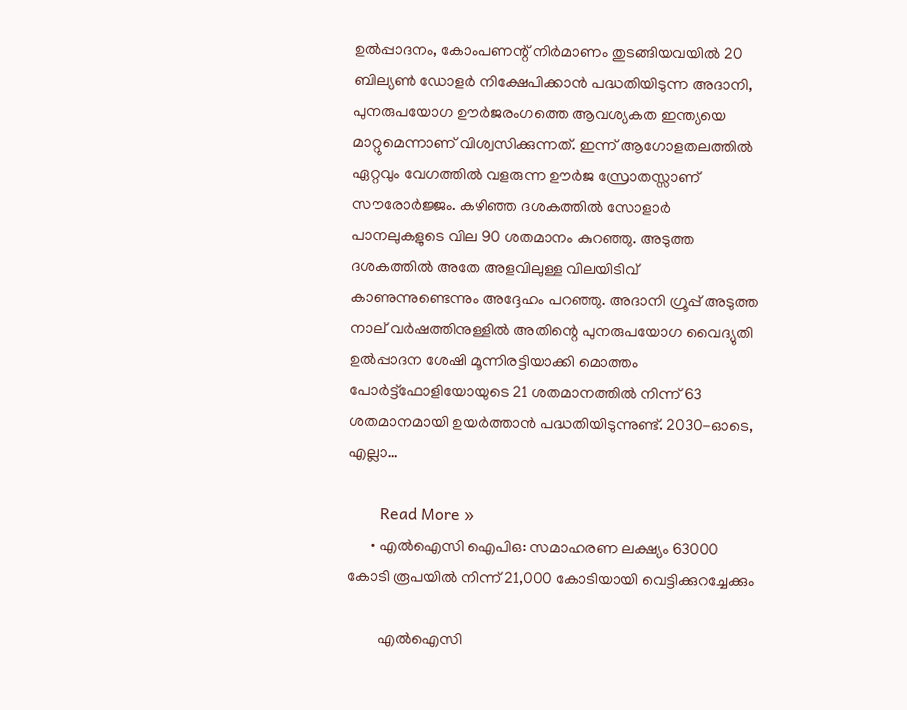ഉല്‍പ്പാദനം, കോംപണന്റ് നിര്‍മാണം തുടങ്ങിയവയില്‍ 20 ബില്യണ്‍ ഡോളര്‍ നിക്ഷേപിക്കാന്‍ പദ്ധതിയിടുന്ന അദാനി, പുനരുപയോഗ ഊര്‍ജരംഗത്തെ ആവശ്യകത ഇന്ത്യയെ മാറ്റുമെന്നാണ് വിശ്വസിക്കുന്നത്. ഇന്ന് ആഗോളതലത്തില്‍ ഏറ്റവും വേഗത്തില്‍ വളരുന്ന ഊര്‍ജ സ്രോതസ്സാണ് സൗരോര്‍ജ്ജം. കഴിഞ്ഞ ദശകത്തില്‍ സോളാര്‍ പാനലുകളുടെ വില 90 ശതമാനം കുറഞ്ഞു. അടുത്ത ദശകത്തില്‍ അതേ അളവിലുള്ള വിലയിടിവ് കാണുന്നുണ്ടെന്നും അദ്ദേഹം പറഞ്ഞു. അദാനി ഗ്രൂപ്പ് അടുത്ത നാല് വര്‍ഷത്തിനുള്ളില്‍ അതിന്റെ പുനരുപയോഗ വൈദ്യുതി ഉല്‍പ്പാദന ശേഷി മൂന്നിരട്ടിയാക്കി മൊത്തം പോര്‍ട്ട്‌ഫോളിയോയുടെ 21 ശതമാനത്തില്‍ നിന്ന് 63 ശതമാനമായി ഉയര്‍ത്താന്‍ പദ്ധതിയിടുന്നുണ്ട്. 2030-ഓടെ, എല്ലാ…

        Read More »
      • എല്‍ഐസി ഐപിഒ: സമാഹരണ ലക്ഷ്യം 63000 കോടി രൂപയില്‍ നിന്ന് 21,000 കോടിയായി വെട്ടിക്കുറച്ചേക്കും

        എല്‍ഐസി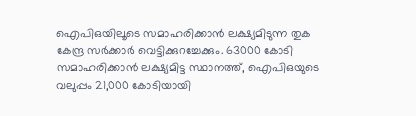ഐപിഒയിലൂടെ സമാഹരിക്കാന്‍ ലക്ഷ്യമിടുന്ന തുക കേന്ദ്ര സര്‍ക്കാര്‍ വെട്ടിക്കുറച്ചേക്കും. 63000 കോടി സമാഹരിക്കാന്‍ ലക്ഷ്യമിട്ട സ്ഥാനത്ത്, ഐപിഒയുടെ വലുപ്പം 21,000 കോടിയായി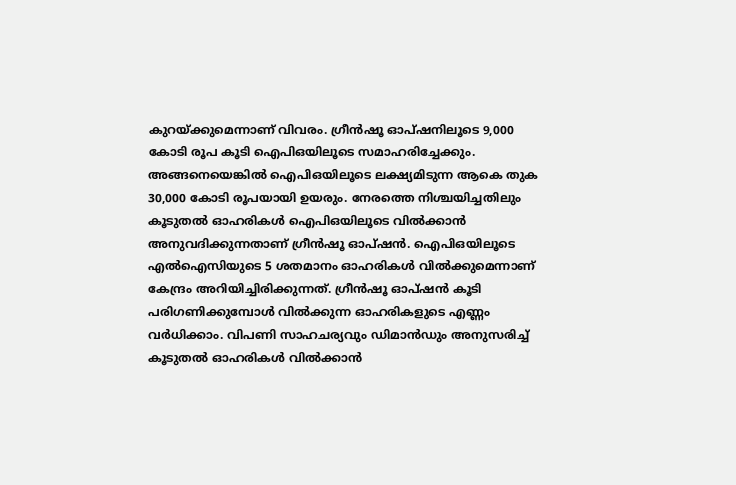കുറയ്ക്കുമെന്നാണ് വിവരം. ഗ്രീന്‍ഷൂ ഓപ്ഷനിലൂടെ 9,000 കോടി രൂപ കൂടി ഐപിഒയിലൂടെ സമാഹരിച്ചേക്കും. അങ്ങനെയെങ്കില്‍ ഐപിഒയിലൂടെ ലക്ഷ്യമിടുന്ന ആകെ തുക 30,000 കോടി രൂപയായി ഉയരും. നേരത്തെ നിശ്ചയിച്ചതിലും കൂടുതല്‍ ഓഹരികള്‍ ഐപിഒയിലൂടെ വില്‍ക്കാന്‍ അനുവദിക്കുന്നതാണ് ഗ്രീന്‍ഷൂ ഓപ്ഷന്‍. ഐപിഒയിലൂടെ എല്‍ഐസിയുടെ 5 ശതമാനം ഓഹരികള്‍ വില്‍ക്കുമെന്നാണ് കേന്ദ്രം അറിയിച്ചിരിക്കുന്നത്. ഗ്രീന്‍ഷൂ ഓപ്ഷന്‍ കൂടി പരിഗണിക്കുമ്പോള്‍ വില്‍ക്കുന്ന ഓഹരികളുടെ എണ്ണം വര്‍ധിക്കാം. വിപണി സാഹചര്യവും ഡിമാന്‍ഡും അനുസരിച്ച് കൂടുതല്‍ ഓഹരികള്‍ വില്‍ക്കാന്‍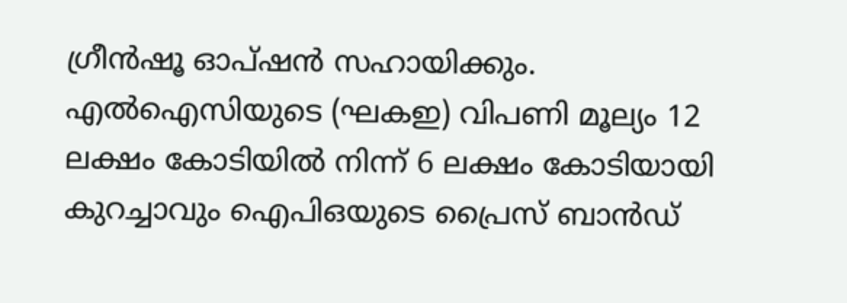ഗ്രീന്‍ഷൂ ഓപ്ഷന്‍ സഹായിക്കും. എല്‍ഐസിയുടെ (ഘകഇ) വിപണി മൂല്യം 12 ലക്ഷം കോടിയില്‍ നിന്ന് 6 ലക്ഷം കോടിയായി കുറച്ചാവും ഐപിഒയുടെ പ്രൈസ് ബാന്‍ഡ്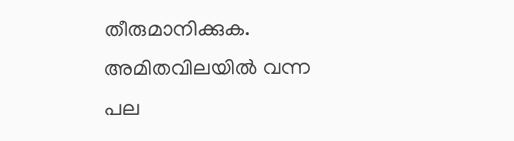തീരുമാനിക്കുക. അമിതവിലയില്‍ വന്ന പല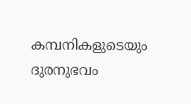കമ്പനികളുടെയും ദുരനുഭവം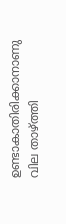ഉണ്ടാകാതിരിക്കാനാണു വില താഴ്ത്തി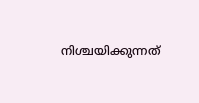നിശ്ചയിക്കുന്നത്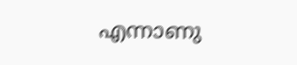എന്നാണു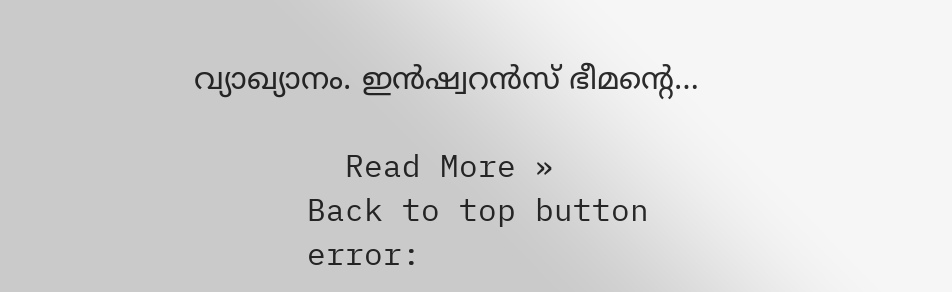വ്യാഖ്യാനം. ഇന്‍ഷ്വറന്‍സ് ഭീമന്റെ…

        Read More »
      Back to top button
      error: